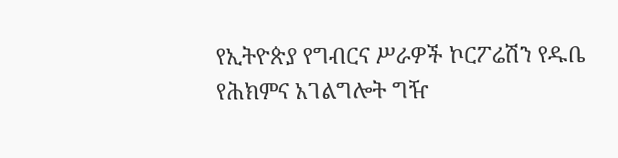የኢትዮጵያ የግብርና ሥራዎች ኮርፖሬሽን የዱቤ የሕክምና አገልግሎት ግዥ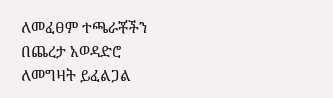ለመፈፀም ተጫራቾችን በጨረታ አወዳድሮ ለመግዛት ይፈልጋል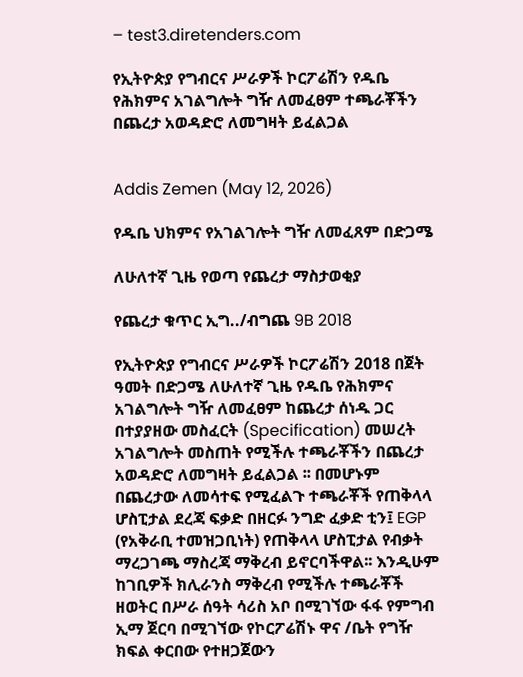– test3.diretenders.com

የኢትዮጵያ የግብርና ሥራዎች ኮርፖሬሽን የዱቤ የሕክምና አገልግሎት ግዥ ለመፈፀም ተጫራቾችን በጨረታ አወዳድሮ ለመግዛት ይፈልጋል


Addis Zemen (May 12, 2026)

የዱቤ ህክምና የአገልገሎት ግዥ ለመፈጸም በድጋሜ

ለሁለተኛ ጊዜ የወጣ የጨረታ ማስታወቂያ

የጨረታ ቁጥር ኢግ../ብግጨ 9B 2018

የኢትዮጵያ የግብርና ሥራዎች ኮርፖሬሽን 2018 በጀት ዓመት በድጋሜ ለሁለተኛ ጊዜ የዱቤ የሕክምና አገልግሎት ግዥ ለመፈፀም ከጨረታ ሰነዱ ጋር በተያያዘው መስፈርት (Specification) መሠረት አገልግሎት መስጠት የሚችሉ ተጫራቾችን በጨረታ አወዳድሮ ለመግዛት ይፈልጋል ፡፡ በመሆኑም በጨረታው ለመሳተፍ የሚፈልጉ ተጫራቾች የጠቅላላ ሆስፒታል ደረጃ ፍቃድ በዘርፉ ንግድ ፈቃድ ቲን፤ EGP (የአቅራቢ ተመዝጋቢነት) የጠቅላላ ሆስፒታል የብቃት ማረጋገጫ ማስረጃ ማቅረብ ይኖርባችዋል፡፡ እንዲሁም ከገቢዎች ክሊራንስ ማቅረብ የሚችሉ ተጫራቾች ዘወትር በሥራ ሰዓት ሳሪስ አቦ በሚገኘው ፋፋ የምግብ ኢማ ጀርባ በሚገኘው የኮርፖሬሽኑ ዋና /ቤት የግዥ ክፍል ቀርበው የተዘጋጀውን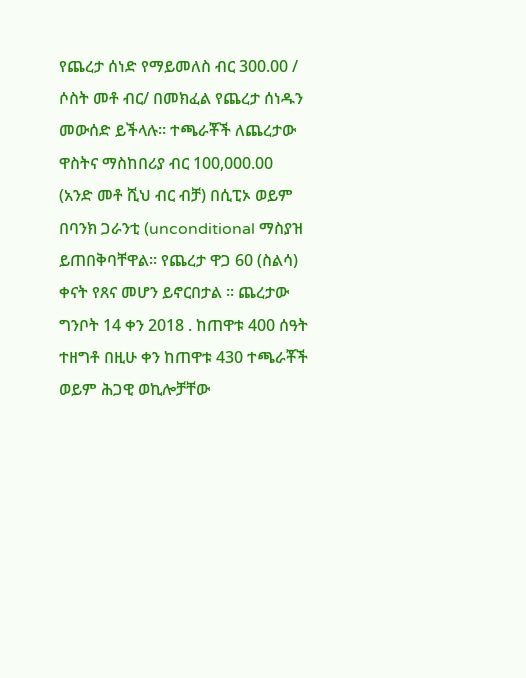የጨረታ ሰነድ የማይመለስ ብር 300.00 / ሶስት መቶ ብር/ በመክፈል የጨረታ ሰነዱን መውሰድ ይችላሉ። ተጫራቾች ለጨረታው ዋስትና ማስከበሪያ ብር 100,000.00 (አንድ መቶ ሺህ ብር ብቻ) በሲፒኦ ወይም በባንክ ጋራንቲ (unconditional ማስያዝ ይጠበቅባቸዋል፡፡ የጨረታ ዋጋ 60 (ስልሳ) ቀናት የጸና መሆን ይኖርበታል ፡፡ ጨረታው ግንቦት 14 ቀን 2018 . ከጠዋቱ 400 ሰዓት ተዘግቶ በዚሁ ቀን ከጠዋቱ 430 ተጫራቾች ወይም ሕጋዊ ወኪሎቻቸው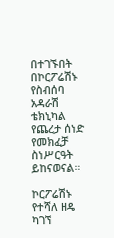በተገኙበት በኮርፖሬሽኑ የስብሰባ አዳራሽ ቴክኒካል የጨረታ ሰነድ የመክፈቻ ስነሥርዓት ይከናወናል።

ኮርፖሬሽኑ የተሻለ ዘዴ ካገኘ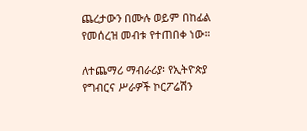ጨረታውን በሙሉ ወይም በከፊል የመሰረዝ መብቱ የተጠበቀ ነው።

ለተጨማሪ ማብራሪያ፡ የኢትዮጵያ የግብርና ሥራዎች ኮርፖሬሽን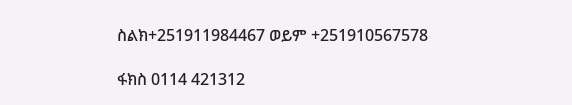ስልክ+251911984467 ወይም +251910567578

ፋክስ 0114 421312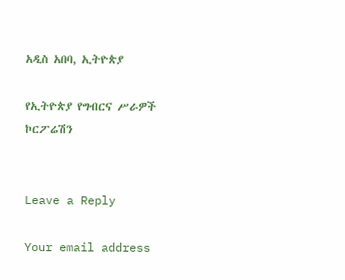አዲስ አበባ, ኢትዮጵያ

የኢትዮጵያ የግብርና ሥራዎች ኮርፖሬሽን


Leave a Reply

Your email address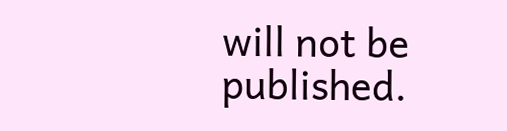will not be published.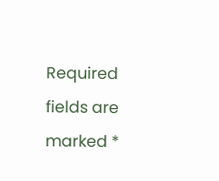Required fields are marked *